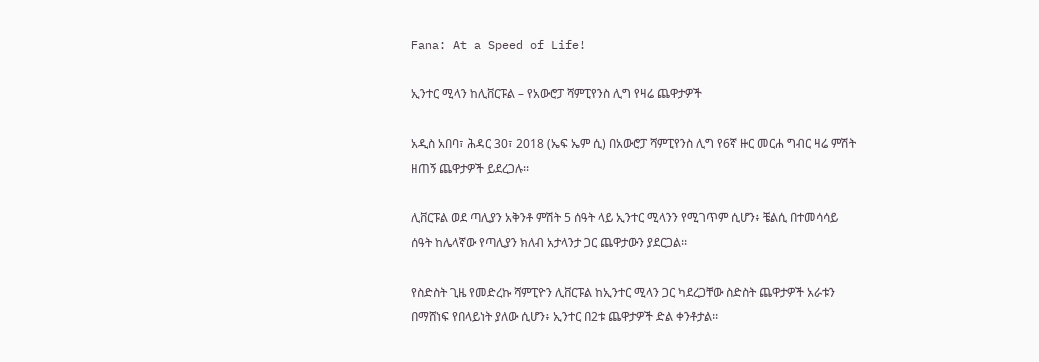Fana: At a Speed of Life!

ኢንተር ሚላን ከሊቨርፑል – የአውሮፓ ሻምፒየንስ ሊግ የዛሬ ጨዋታዎች

አዲስ አበባ፣ ሕዳር 30፣ 2018 (ኤፍ ኤም ሲ) በአውሮፓ ሻምፒየንስ ሊግ የ6ኛ ዙር መርሐ ግብር ዛሬ ምሽት ዘጠኝ ጨዋታዎች ይደረጋሉ፡፡

ሊቨርፑል ወደ ጣሊያን አቅንቶ ምሽት 5 ሰዓት ላይ ኢንተር ሚላንን የሚገጥም ሲሆን፥ ቼልሲ በተመሳሳይ ሰዓት ከሌላኛው የጣሊያን ክለብ አታላንታ ጋር ጨዋታውን ያደርጋል፡፡

የስድስት ጊዜ የመድረኩ ሻምፒዮን ሊቨርፑል ከኢንተር ሚላን ጋር ካደረጋቸው ስድስት ጨዋታዎች አራቱን በማሸነፍ የበላይነት ያለው ሲሆን፥ ኢንተር በ2ቱ ጨዋታዎች ድል ቀንቶታል፡፡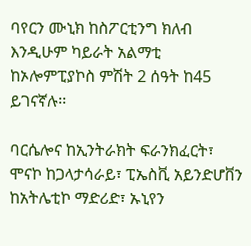ባየርን ሙኒክ ከስፖርቲንግ ክለብ እንዲሁም ካይራት አልማቲ ከኦሎምፒያኮስ ምሽት 2 ሰዓት ከ45 ይገናኛሉ፡፡

ባርሴሎና ከኢንትራክት ፍራንክፈርት፣ ሞናኮ ከጋላታሳራይ፣ ፒኤስቪ አይንድሆቨን ከአትሌቲኮ ማድሪድ፣ ኡኒየን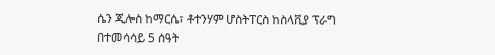ሴን ጂሎስ ከማርሴ፣ ቶተንሃም ሆስትፐርስ ከስላቪያ ፕራግ በተመሳሳይ 5 ሰዓት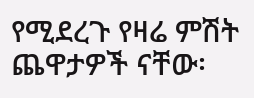የሚደረጉ የዛሬ ምሽት ጨዋታዎች ናቸው፡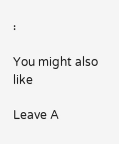፡

You might also like

Leave A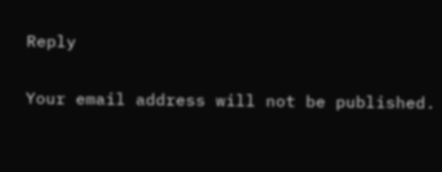Reply

Your email address will not be published.